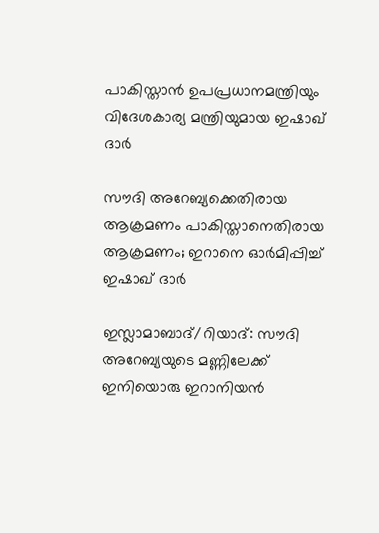പാകിസ്താൻ ഉപപ്രധാനമന്ത്രിയും വിദേശകാര്യ മന്ത്രിയുമായ ഇഷാഖ് ദാർ

സൗദി അറേബ്യക്കെതിരായ ആക്രമണം പാകിസ്താനെതിരായ ആക്രമണം; ഇറാനെ ഓർമിപ്പിച്ച് ഇഷാഖ് ദാർ

ഇസ്ലാമാബാദ്/റിയാദ്: സൗദി അറേബ്യയുടെ മണ്ണിലേക്ക് ഇനിയൊരു ഇറാനിയൻ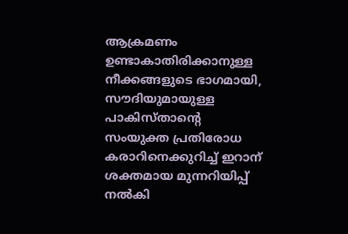ആക്രമണം ഉണ്ടാകാതിരിക്കാനുള്ള നീക്കങ്ങളുടെ ഭാഗമായി, സൗദിയുമായുള്ള പാകിസ്താന്റെ സംയുക്ത പ്രതിരോധ കരാറിനെക്കുറിച്ച് ഇറാന് ശക്തമായ മുന്നറിയിപ്പ് നൽകി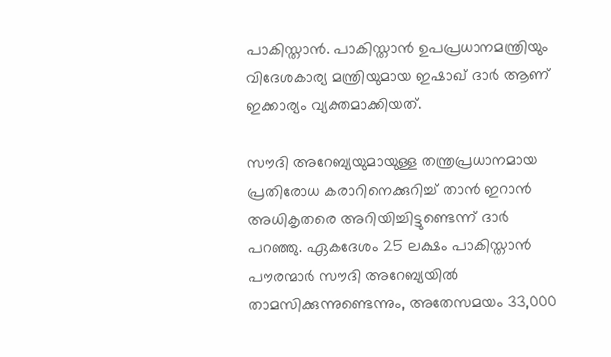പാകിസ്താൻ. പാകിസ്താൻ ഉപപ്രധാനമന്ത്രിയും വിദേശകാര്യ മന്ത്രിയുമായ ഇഷാഖ് ദാർ ആണ് ഇക്കാര്യം വ്യക്തമാക്കിയത്.

സൗദി അറേബ്യയുമായുള്ള തന്ത്രപ്രധാനമായ പ്രതിരോധ കരാറിനെക്കുറിച്ച് താൻ ഇറാൻ അധികൃതരെ അറിയിച്ചിട്ടുണ്ടെന്ന് ദാർ പറഞ്ഞു. ഏകദേശം 25 ലക്ഷം പാകിസ്താൻ പൗരന്മാർ സൗദി അറേബ്യയിൽ താമസിക്കുന്നുണ്ടെന്നും, അതേസമയം 33,000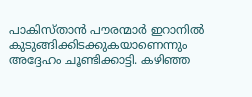പാകിസ്താൻ പൗരന്മാർ ഇറാനിൽ കുടുങ്ങിക്കിടക്കുകയാണെന്നും അദ്ദേഹം ചൂണ്ടിക്കാട്ടി. കഴിഞ്ഞ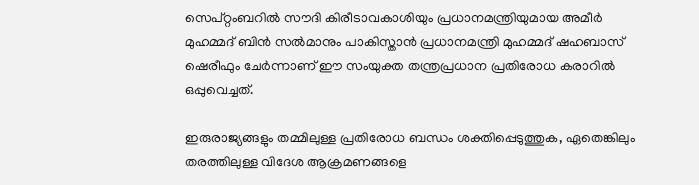സെപ്റ്റംബറിൽ സൗദി കിരീടാവകാശിയും പ്രധാനമന്ത്രിയുമായ അമീർ മുഹമ്മദ് ബിൻ സൽമാനും പാകിസ്താൻ പ്രധാനമന്ത്രി മുഹമ്മദ് ഷഹബാസ് ഷെരീഫും ചേർന്നാണ് ഈ സംയുക്ത തന്ത്രപ്രധാന പ്രതിരോധ കരാറിൽ ഒപ്പുവെച്ചത്.

ഇരുരാജ്യങ്ങളും തമ്മിലുള്ള പ്രതിരോധ ബന്ധം ശക്തിപ്പെടുത്തുക, ഏതെങ്കിലും തരത്തിലുള്ള വിദേശ ആക്രമണങ്ങളെ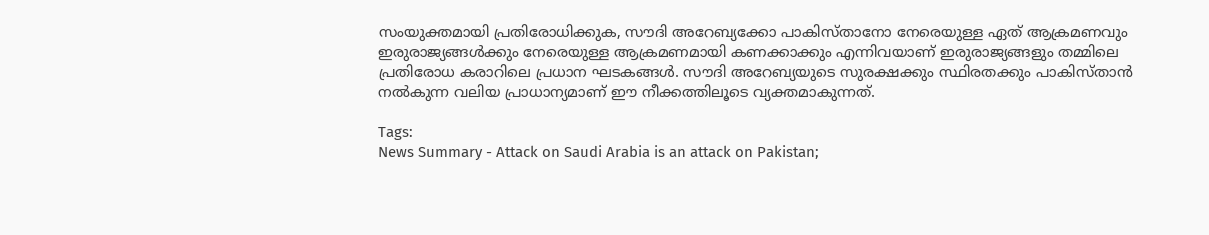സംയുക്തമായി പ്രതിരോധിക്കുക, സൗദി അറേബ്യക്കോ പാകിസ്താനോ നേരെയുള്ള ഏത് ആക്രമണവും ഇരുരാജ്യങ്ങൾക്കും നേരെയുള്ള ആക്രമണമായി കണക്കാക്കും എന്നിവയാണ് ഇരുരാജ്യങ്ങളും തമ്മിലെ പ്രതിരോധ കരാറിലെ പ്രധാന ഘടകങ്ങൾ. സൗദി അറേബ്യയുടെ സുരക്ഷക്കും സ്ഥിരതക്കും പാകിസ്താൻ നൽകുന്ന വലിയ പ്രാധാന്യമാണ് ഈ നീക്കത്തിലൂടെ വ്യക്തമാകുന്നത്.

Tags:
News Summary - Attack on Saudi Arabia is an attack on Pakistan;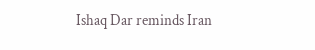Ishaq Dar reminds Iran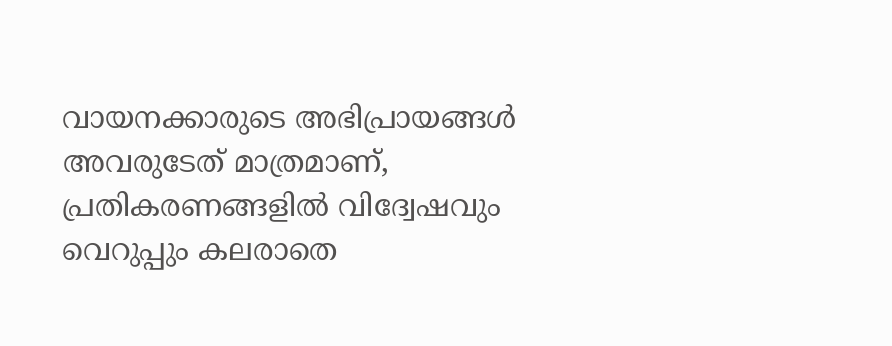വായനക്കാരുടെ അഭിപ്രായങ്ങള്‍ അവരുടേത് മാത്രമാണ്, പ്രതികരണങ്ങളിൽ വിദ്വേഷവും വെറുപ്പും കലരാതെ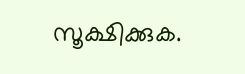സൂക്ഷിക്കുക.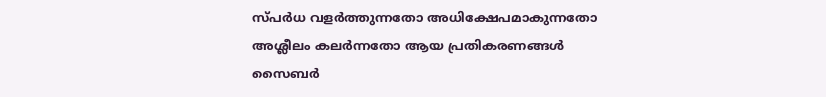സ്പർധ വളർത്തുന്നതോ അധിക്ഷേപമാകുന്നതോ അശ്ലീലം കലർന്നതോ ആയ പ്രതികരണങ്ങൾ സൈബർ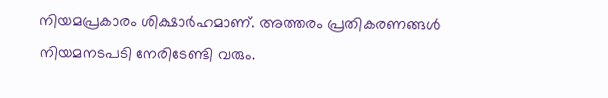നിയമപ്രകാരം ശിക്ഷാർഹമാണ്. അത്തരം പ്രതികരണങ്ങൾ നിയമനടപടി നേരിടേണ്ടി വരും.